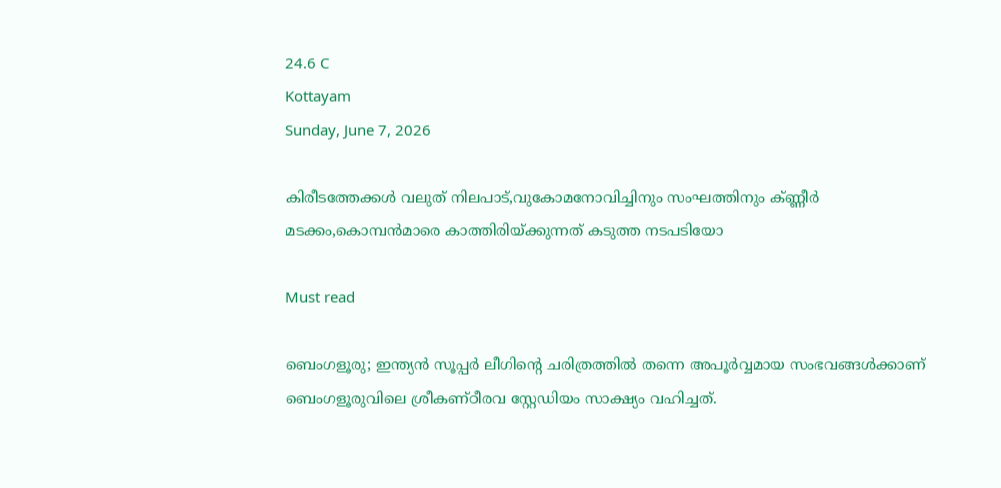24.6 C
Kottayam
Sunday, June 7, 2026

കിരീടത്തേക്കള്‍ വലുത് നിലപാട്,വുകോമനോവിച്ചിനും സംഘത്തിനും ക്ണ്ണീര്‍ മടക്കം,കൊമ്പന്‍മാരെ കാത്തിരിയ്ക്കുന്നത് കടുത്ത നടപടിയോ

Must read

ബെംഗളൂരു; ഇന്ത്യന്‍ സൂപ്പര്‍ ലീഗിന്റെ ചരിത്രത്തില്‍ തന്നെ അപൂര്‍വ്വമായ സംഭവങ്ങള്‍ക്കാണ് ബെംഗളൂരുവിലെ ശ്രീകണ്ഠീരവ സ്റ്റേഡിയം സാക്ഷ്യം വഹിച്ചത്.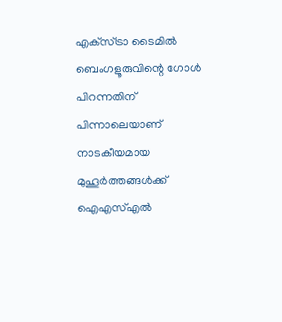എക്‌സ്ട്രാ ടൈമില്‍ ബെംഗളൂരുവിന്റെ ഗോള്‍ പിറന്നതിന് പിന്നാലെയാണ് നാടകീയമായ മുഹൂര്‍ത്തങ്ങള്‍ക്ക് ഐഎസ്എല്‍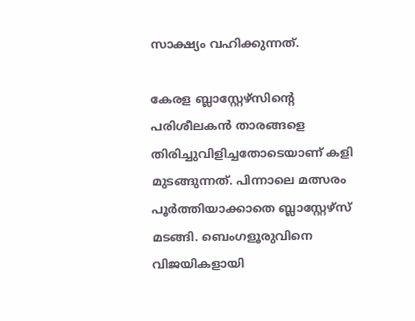സാക്ഷ്യം വഹിക്കുന്നത്.

കേരള ബ്ലാസ്റ്റേഴ്‌സിന്റെ പരിശീലകന്‍ താരങ്ങളെ തിരിച്ചുവിളിച്ചതോടെയാണ് കളി മുടങ്ങുന്നത്. പിന്നാലെ മത്സരം പൂര്‍ത്തിയാക്കാതെ ബ്ലാസ്റ്റേഴ്‌സ് മടങ്ങി. ബെംഗളൂരുവിനെ വിജയികളായി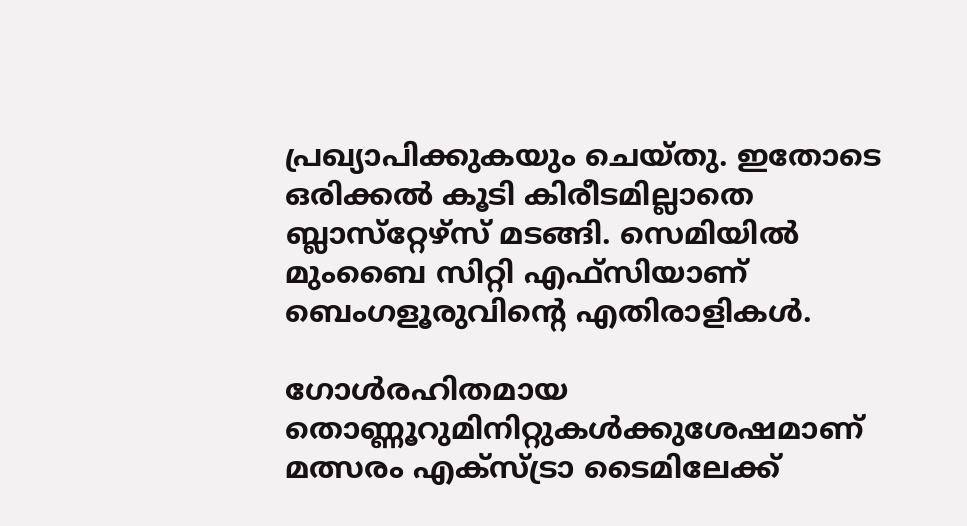പ്രഖ്യാപിക്കുകയും ചെയ്തു. ഇതോടെ ഒരിക്കല്‍ കൂടി കിരീടമില്ലാതെ ബ്ലാസ്‌റ്റേഴ്‌സ് മടങ്ങി. സെമിയില്‍ മുംബൈ സിറ്റി എഫ്‌സിയാണ് ബെംഗളൂരുവിന്റെ എതിരാളികള്‍.

ഗോള്‍രഹിതമായ തൊണ്ണൂറുമിനിറ്റുകള്‍ക്കുശേഷമാണ് മത്സരം എക്‌സ്ട്രാ ടൈമിലേക്ക്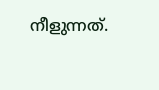നീളുന്നത്.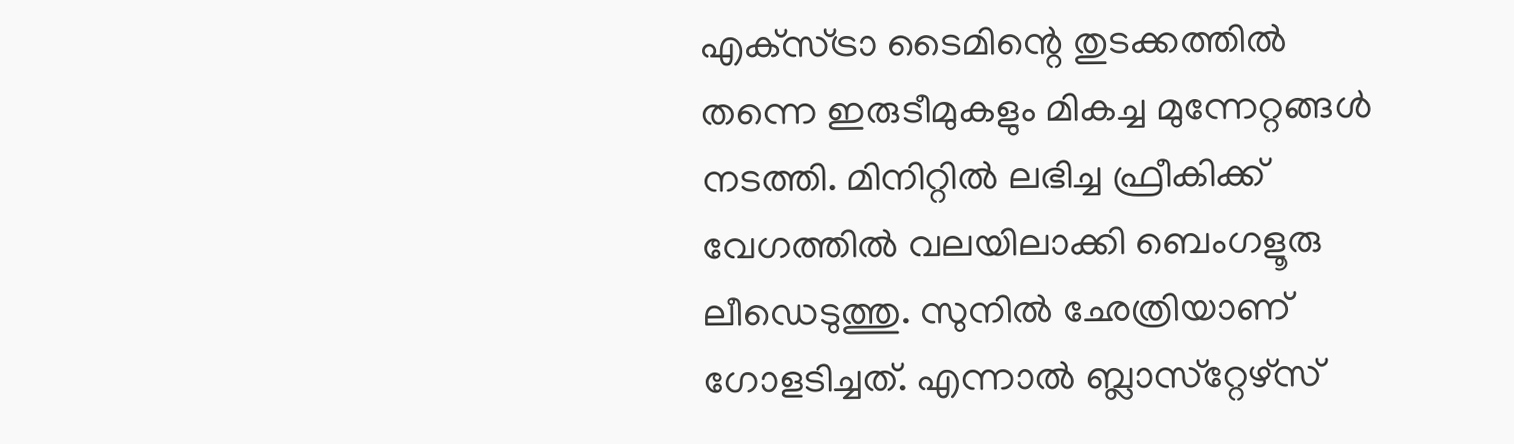എക്‌സ്ട്രാ ടൈമിന്റെ തുടക്കത്തില്‍ തന്നെ ഇരുടീമുകളും മികച്ച മുന്നേറ്റങ്ങള്‍ നടത്തി. മിനിറ്റില്‍ ലഭിച്ച ഫ്രീകിക്ക് വേഗത്തില്‍ വലയിലാക്കി ബെംഗളൂരു ലീഡെടുത്തു. സുനില്‍ ഛേത്രിയാണ് ഗോളടിച്ചത്. എന്നാല്‍ ബ്ലാസ്‌റ്റേഴ്‌സ്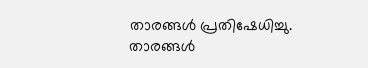താരങ്ങള്‍ പ്രതിഷേധിച്ചു. താരങ്ങള്‍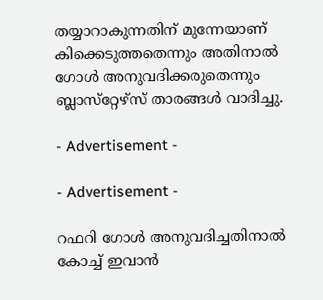തയ്യാറാകുന്നതിന് മുന്നേയാണ് കിക്കെടുത്തതെന്നും അതിനാല്‍ ഗോള്‍ അനുവദിക്കരുതെന്നും ബ്ലാസ്‌റ്റേഴ്‌സ് താരങ്ങള്‍ വാദിച്ചു.

- Advertisement -

- Advertisement -

റഫറി ഗോള്‍ അനുവദിച്ചതിനാല്‍ കോച്ച് ഇവാന്‍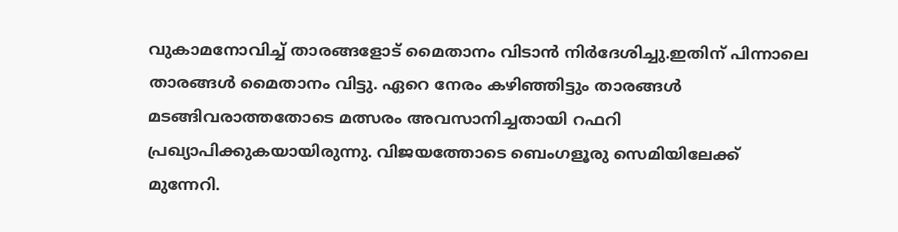വുകാമനോവിച്ച് താരങ്ങളോട് മൈതാനം വിടാന്‍ നിര്‍ദേശിച്ചു.ഇതിന് പിന്നാലെ താരങ്ങള്‍ മൈതാനം വിട്ടു. ഏറെ നേരം കഴിഞ്ഞിട്ടും താരങ്ങള്‍ മടങ്ങിവരാത്തതോടെ മത്സരം അവസാനിച്ചതായി റഫറി പ്രഖ്യാപിക്കുകയായിരുന്നു. വിജയത്തോടെ ബെംഗളൂരു സെമിയിലേക്ക് മുന്നേറി.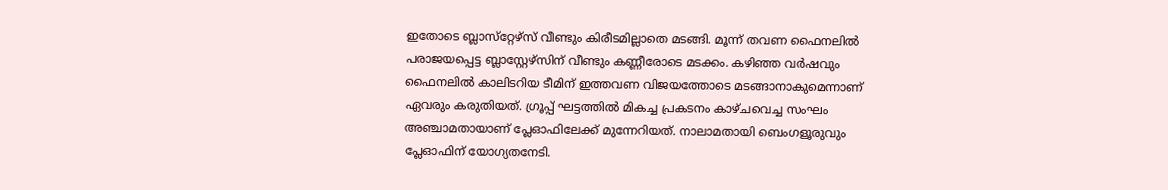ഇതോടെ ബ്ലാസ്‌റ്റേഴ്‌സ് വീണ്ടും കിരീടമില്ലാതെ മടങ്ങി. മൂന്ന് തവണ ഫൈനലില്‍ പരാജയപ്പെട്ട ബ്ലാസ്റ്റേഴ്‌സിന് വീണ്ടും കണ്ണീരോടെ മടക്കം. കഴിഞ്ഞ വര്‍ഷവും ഫൈനലില്‍ കാലിടറിയ ടീമിന് ഇത്തവണ വിജയത്തോടെ മടങ്ങാനാകുമെന്നാണ് ഏവരും കരുതിയത്. ഗ്രൂപ്പ് ഘട്ടത്തില്‍ മികച്ച പ്രകടനം കാഴ്ചവെച്ച സംഘം അഞ്ചാമതായാണ് പ്ലേഓഫിലേക്ക് മുന്നേറിയത്. നാലാമതായി ബെംഗളൂരുവും പ്ലേഓഫിന് യോഗ്യതനേടി.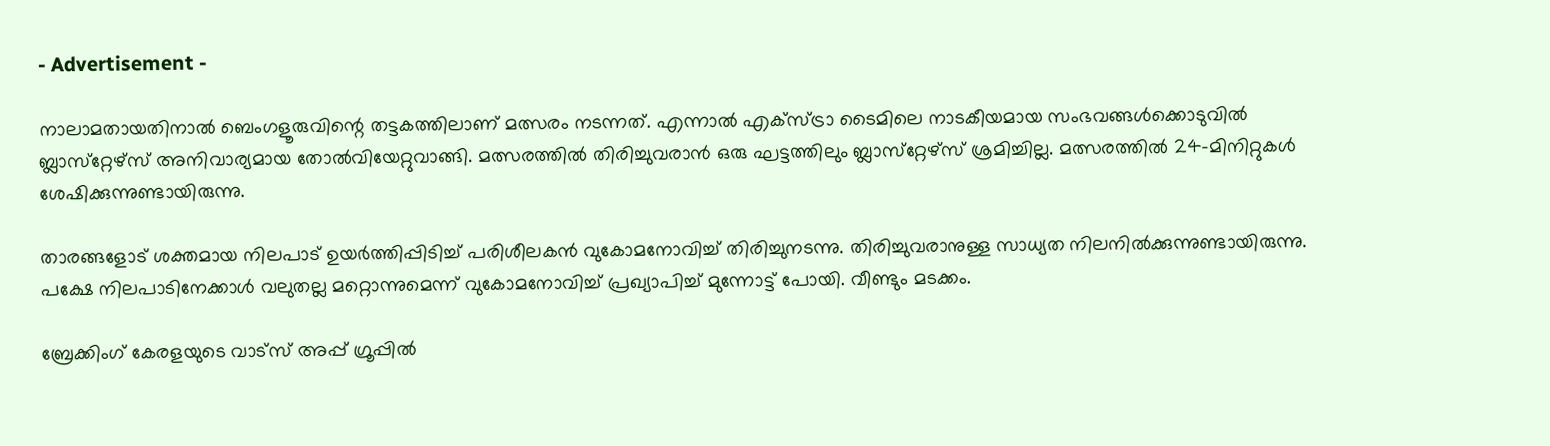- Advertisement -

നാലാമതായതിനാല്‍ ബെംഗളൂരുവിന്റെ തട്ടകത്തിലാണ് മത്സരം നടന്നത്. എന്നാല്‍ എക്‌സ്ട്രാ ടൈമിലെ നാടകീയമായ സംഭവങ്ങള്‍ക്കൊടുവില്‍ ബ്ലാസ്‌റ്റേഴ്‌സ് അനിവാര്യമായ തോല്‍വിയേറ്റുവാങ്ങി. മത്സരത്തില്‍ തിരിച്ചുവരാന്‍ ഒരു ഘട്ടത്തിലും ബ്ലാസ്‌റ്റേഴ്‌സ് ശ്രമിച്ചില്ല. മത്സരത്തില്‍ 24-മിനിറ്റുകള്‍ ശേഷിക്കുന്നുണ്ടായിരുന്നു.

താരങ്ങളോട് ശക്തമായ നിലപാട് ഉയര്‍ത്തിപ്പിടിച്ച് പരിശീലകന്‍ വുകോമനോവിച്ച് തിരിച്ചുനടന്നു. തിരിച്ചുവരാനുള്ള സാധ്യത നിലനില്‍ക്കുന്നുണ്ടായിരുന്നു. പക്ഷേ നിലപാടിനേക്കാള്‍ വലുതല്ല മറ്റൊന്നുമെന്ന് വുകോമനോവിച്ച് പ്രഖ്യാപിച്ച് മുന്നോട്ട് പോയി. വീണ്ടും മടക്കം.

ബ്രേക്കിംഗ് കേരളയുടെ വാട്സ് അപ്പ് ഗ്രൂപ്പിൽ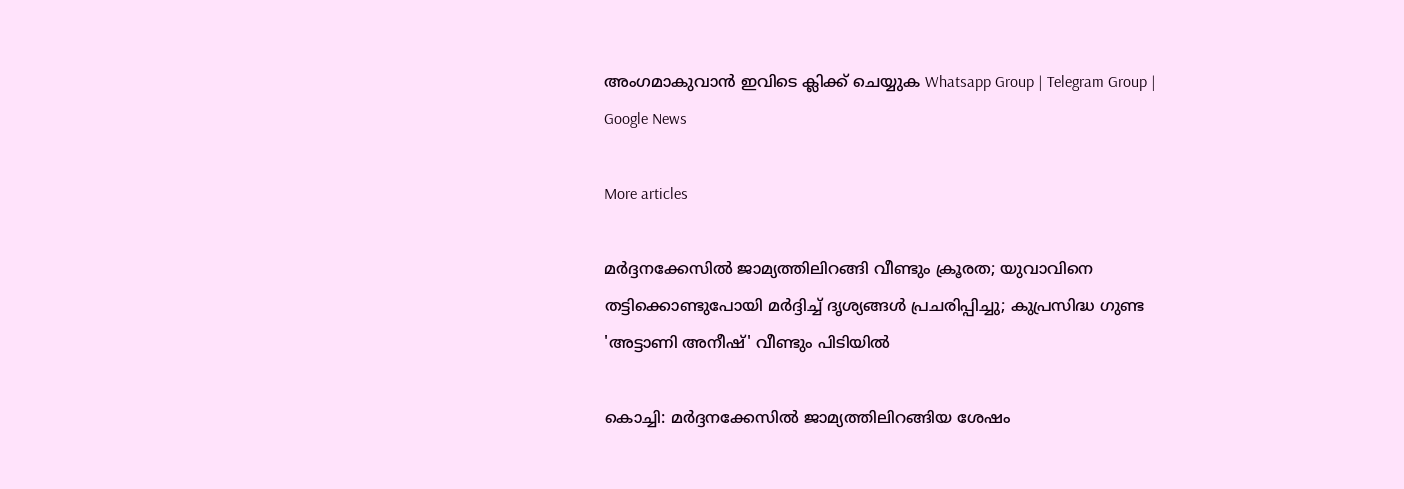അംഗമാകുവാൻ ഇവിടെ ക്ലിക്ക് ചെയ്യുക Whatsapp Group | Telegram Group | Google News

More articles

മർദ്ദനക്കേസിൽ ജാമ്യത്തിലിറങ്ങി വീണ്ടും ക്രൂരത; യുവാവിനെ തട്ടിക്കൊണ്ടുപോയി മർദ്ദിച്ച് ദൃശ്യങ്ങൾ പ്രചരിപ്പിച്ചു; കുപ്രസിദ്ധ ഗുണ്ട 'അട്ടാണി അനീഷ്' വീണ്ടും പിടിയിൽ

കൊച്ചി: മർദ്ദനക്കേസിൽ ജാമ്യത്തിലിറങ്ങിയ ശേഷം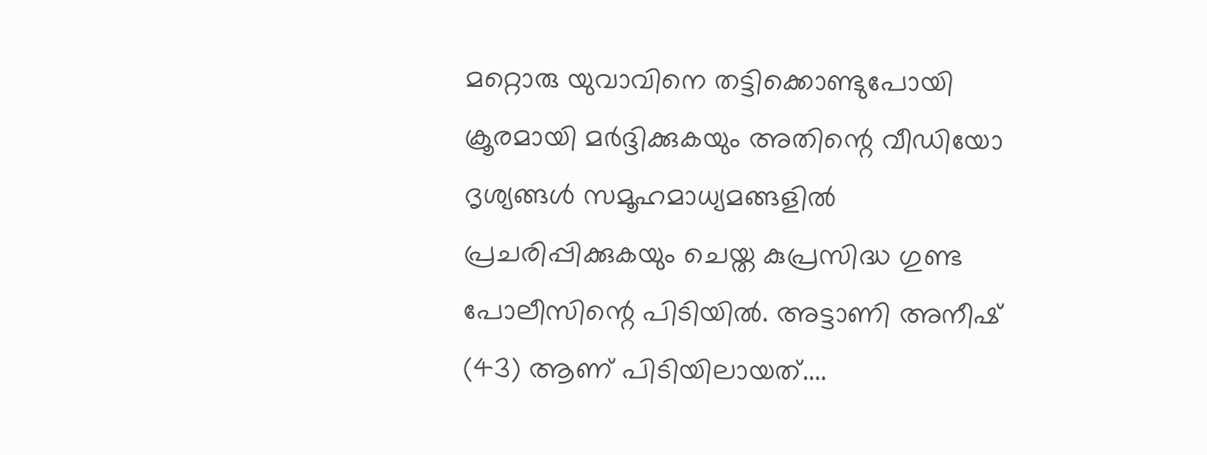മറ്റൊരു യുവാവിനെ തട്ടിക്കൊണ്ടുപോയി ക്രൂരമായി മർദ്ദിക്കുകയും അതിന്റെ വീഡിയോ ദൃശ്യങ്ങൾ സമൂഹമാധ്യമങ്ങളിൽ പ്രചരിപ്പിക്കുകയും ചെയ്ത കുപ്രസിദ്ധ ഗുണ്ട പോലീസിന്റെ പിടിയിൽ. അട്ടാണി അനീഷ് (43) ആണ് പിടിയിലായത്....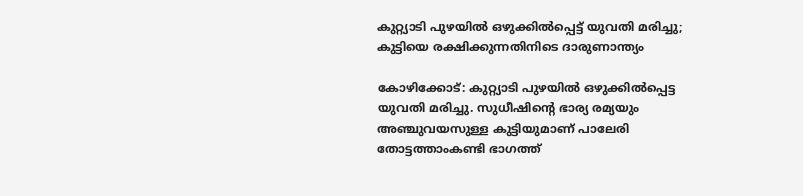കുറ്റ്യാടി പുഴയിൽ ഒഴുക്കിൽപ്പെട്ട് യുവതി മരിച്ചു; കുട്ടിയെ രക്ഷിക്കുന്നതിനിടെ ദാരുണാന്ത്യം

കോഴിക്കോട്: കുറ്റ്യാടി പുഴയിൽ ഒഴുക്കിൽപ്പെട്ട യുവതി മരിച്ചു. സുധീഷിന്റെ ഭാര്യ രമ്യയും അഞ്ചുവയസുള്ള കുട്ടിയുമാണ് പാലേരി തോട്ടത്താംകണ്ടി ഭാഗത്ത്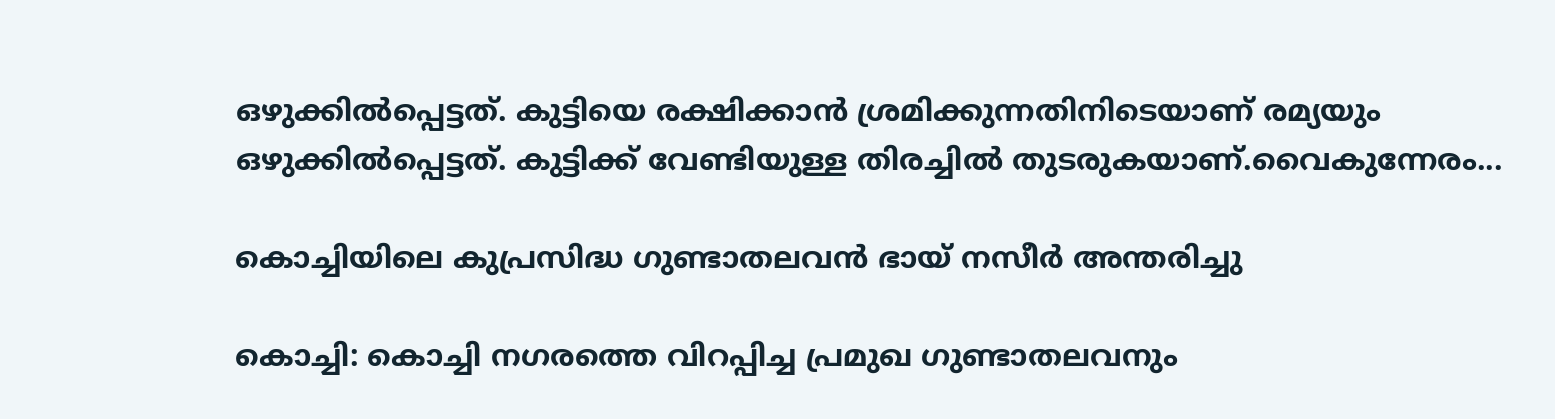ഒഴുക്കിൽപ്പെട്ടത്. കുട്ടിയെ രക്ഷിക്കാൻ ശ്രമിക്കുന്നതിനിടെയാണ് രമ്യയും ഒഴുക്കിൽപ്പെട്ടത്. കുട്ടിക്ക് വേണ്ടിയുള്ള തിരച്ചിൽ തുടരുകയാണ്.വൈകുന്നേരം...

കൊച്ചിയിലെ കുപ്രസിദ്ധ ഗുണ്ടാതലവൻ ഭായ് നസീർ അന്തരിച്ചു

കൊച്ചി: കൊച്ചി നഗരത്തെ വിറപ്പിച്ച പ്രമുഖ ഗുണ്ടാതലവനും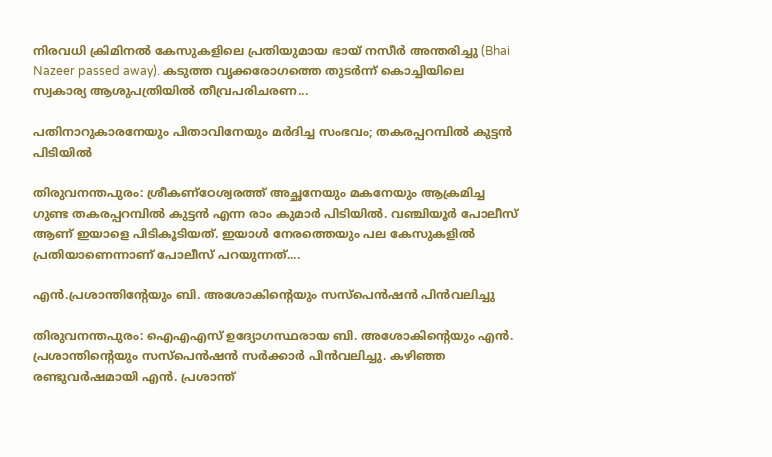നിരവധി ക്രിമിനൽ കേസുകളിലെ പ്രതിയുമായ ഭായ് നസീർ അന്തരിച്ചു (Bhai Nazeer passed away). കടുത്ത വൃക്കരോഗത്തെ തുടർന്ന് കൊച്ചിയിലെ സ്വകാര്യ ആശുപത്രിയിൽ തീവ്രപരിചരണ...

പതിനാറുകാരനേയും പിതാവിനേയും മർദിച്ച സംഭവം; തകരപ്പറമ്പിൽ കുട്ടൻ പിടിയിൽ

തിരുവനന്തപുരം: ശ്രീകണ്ഠേശ്വരത്ത് അച്ഛനേയും മകനേയും ആക്രമിച്ച ഗുണ്ട തകരപ്പറമ്പിൽ കുട്ടൻ എന്ന രാം കുമാർ പിടിയിൽ. വഞ്ചിയൂർ പോലീസ് ആണ് ഇയാളെ പിടികൂടിയത്. ഇയാൾ നേരത്തെയും പല കേസുകളിൽ പ്രതിയാണെന്നാണ് പോലീസ് പറയുന്നത്....

എൻ.പ്രശാന്തിന്റേയും ബി. അശോകിന്റെയും സസ്‌പെൻഷൻ പിൻവലിച്ചു

തിരുവനന്തപുരം: ഐഎഎസ് ഉദ്യോഗസ്ഥരായ ബി. അശോകിന്റെയും എൻ. പ്രശാന്തിന്റെയും സസ്പെൻഷൻ സർക്കാർ പിൻവലിച്ചു. കഴിഞ്ഞ രണ്ടുവർഷമായി എൻ. പ്രശാന്ത്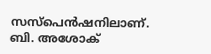സസ്പെൻഷനിലാണ്. ബി. അശോക്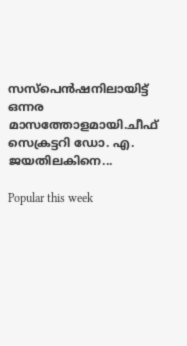സസ്പെൻഷനിലായിട്ട് ഒന്നര മാസത്തോളമായി.ചീഫ് സെക്രട്ടറി ഡോ. എ. ജയതിലകിനെ...

Popular this week